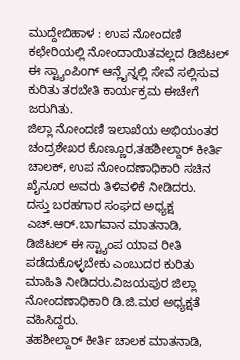ಮುದ್ದೇಬಿಹಾಳ : ಉಪ ನೋಂದಣಿ ಕಛೇರಿಯಲ್ಲಿ ನೋಂದಾಯಿತವಲ್ಲದ ಡಿಜಿಟಲ್ ಈ ಸ್ಟ್ಯಾಂಪಿoಗ್ ಆನ್ಲೈನ್ನಲ್ಲಿ ಸೇವೆ ಸಲ್ಲಿಸುವ ಕುರಿತು ತರಬೇತಿ ಕಾರ್ಯಕ್ರಮ ಈಚೇಗೆ ಜರುಗಿತು.
ಜಿಲ್ಲಾ ನೋಂದಣಿ ಇಲಾಖೆಯ ಅಭಿಯಂತರ ಚಂದ್ರಶೇಖರ ಕೊಣ್ಣೂರ,ತಹಶೀಲ್ದಾರ್ ಕೀರ್ತಿ ಚಾಲಕ್, ಉಪ ನೋಂದಣಾಧಿಕಾರಿ ಸಚಿನ ಖೈನೂರ ಅವರು ತಿಳಿವಳಿಕೆ ನೀಡಿದರು.
ದಸ್ತು ಬರಹಗಾರ ಸಂಘದ ಅಧ್ಯಕ್ಷ ಎಚ್.ಆರ್.ಬಾಗವಾನ ಮಾತನಾಡಿ, ಡಿಜಿಟಲ್ ಈ ಸ್ಟ್ಯಾಂಪ ಯಾವ ರೀತಿ ಪಡೆದುಕೊಳ್ಳಬೇಕು ಎಂಬುದರ ಕುರಿತು ಮಾಹಿತಿ ನೀಡಿದರು.ವಿಜಯಪುರ ಜಿಲ್ಲಾ ನೋಂದಣಾಧಿಕಾರಿ ಡಿ.ಜಿ.ಮಠ ಅಧ್ಯಕ್ಷತೆ ವಹಿಸಿದ್ದರು.
ತಹಶೀಲ್ದಾರ್ ಕೀರ್ತಿ ಚಾಲಕ ಮಾತನಾಡಿ,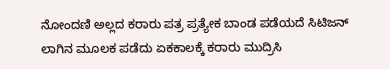ನೋಂದಣಿ ಅಲ್ಲದ ಕರಾರು ಪತ್ರ ಪ್ರತ್ಯೇಕ ಬಾಂಡ ಪಡೆಯದೆ ಸಿಟಿಜನ್ ಲಾಗಿನ ಮೂಲಕ ಪಡೆದು ಏಕಕಾಲಕ್ಕೆ ಕರಾರು ಮುದ್ರಿಸಿ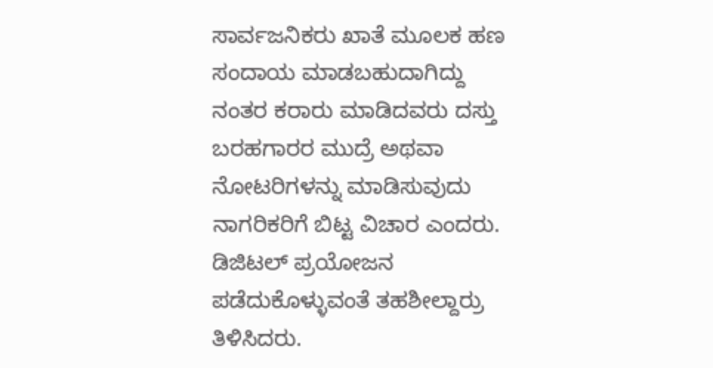ಸಾರ್ವಜನಿಕರು ಖಾತೆ ಮೂಲಕ ಹಣ ಸಂದಾಯ ಮಾಡಬಹುದಾಗಿದ್ದು ನಂತರ ಕರಾರು ಮಾಡಿದವರು ದಸ್ತು ಬರಹಗಾರರ ಮುದ್ರೆ ಅಥವಾ ನೋಟರಿಗಳನ್ನು ಮಾಡಿಸುವುದು ನಾಗರಿಕರಿಗೆ ಬಿಟ್ಟ ವಿಚಾರ ಎಂದರು.
ಡಿಜಿಟಲ್ ಪ್ರಯೋಜನ ಪಡೆದುಕೊಳ್ಳುವಂತೆ ತಹಶೀಲ್ದಾರ್ರು ತಿಳಿಸಿದರು.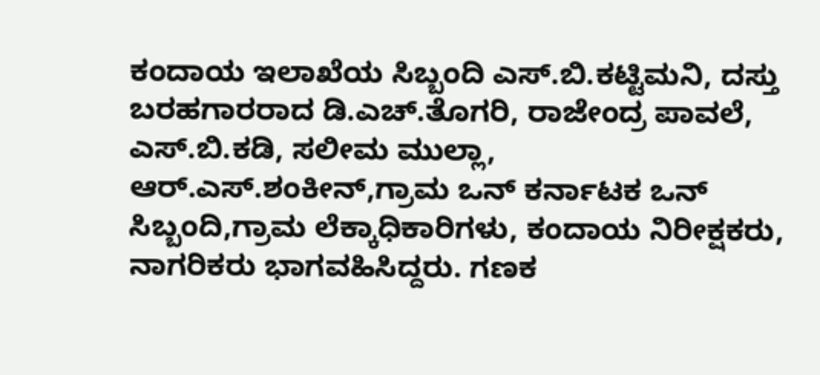ಕಂದಾಯ ಇಲಾಖೆಯ ಸಿಬ್ಬಂದಿ ಎಸ್.ಬಿ.ಕಟ್ಟಿಮನಿ, ದಸ್ತು ಬರಹಗಾರರಾದ ಡಿ.ಎಚ್.ತೊಗರಿ, ರಾಜೇಂದ್ರ ಪಾವಲೆ, ಎಸ್.ಬಿ.ಕಡಿ, ಸಲೀಮ ಮುಲ್ಲಾ, ಆರ್.ಎಸ್.ಶಂಕೀನ್,ಗ್ರಾಮ ಒನ್ ಕರ್ನಾಟಕ ಒನ್ ಸಿಬ್ಬಂದಿ,ಗ್ರಾಮ ಲೆಕ್ಕಾಧಿಕಾರಿಗಳು, ಕಂದಾಯ ನಿರೀಕ್ಷಕರು, ನಾಗರಿಕರು ಭಾಗವಹಿಸಿದ್ದರು. ಗಣಕ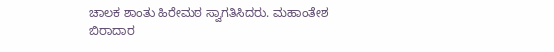ಚಾಲಕ ಶಾಂತು ಹಿರೇಮಠ ಸ್ವಾಗತಿಸಿದರು. ಮಹಾಂತೇಶ ಬಿರಾದಾರ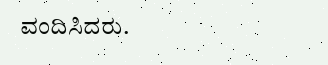ವಂದಿಸಿದರು.